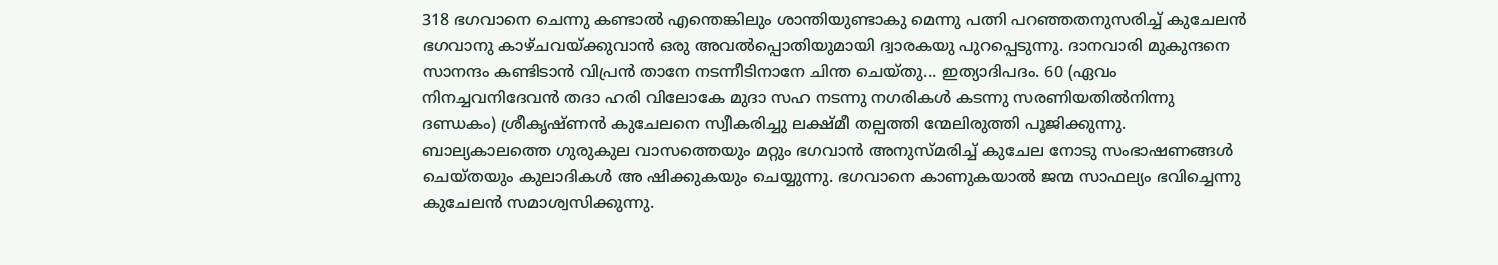318 ഭഗവാനെ ചെന്നു കണ്ടാൽ എന്തെങ്കിലും ശാന്തിയുണ്ടാകു മെന്നു പത്നി പറഞ്ഞതനുസരിച്ച് കുചേലൻ ഭഗവാനു കാഴ്ചവയ്ക്കുവാൻ ഒരു അവൽപ്പൊതിയുമായി ദ്വാരകയു പുറപ്പെടുന്നു. ദാനവാരി മുകുന്ദനെ സാനന്ദം കണ്ടിടാൻ വിപ്രൻ താനേ നടന്നീടിനാനേ ചിന്ത ചെയ്തു... ഇത്യാദിപദം. 60 (ഏവം നിനച്ചവനിദേവൻ തദാ ഹരി വിലോകേ മുദാ സഹ നടന്നു നഗരികൾ കടന്നു സരണിയതിൽനിന്നു ദണ്ഡകം) ശ്രീകൃഷ്ണൻ കുചേലനെ സ്വീകരിച്ചു ലക്ഷ്മീ തല്പത്തി ന്മേലിരുത്തി പൂജിക്കുന്നു. ബാല്യകാലത്തെ ഗുരുകുല വാസത്തെയും മറ്റും ഭഗവാൻ അനുസ്മരിച്ച് കുചേല നോടു സംഭാഷണങ്ങൾ ചെയ്തയും കുലാദികൾ അ ഷിക്കുകയും ചെയ്യുന്നു. ഭഗവാനെ കാണുകയാൽ ജന്മ സാഫല്യം ഭവിച്ചെന്നു കുചേലൻ സമാശ്വസിക്കുന്നു.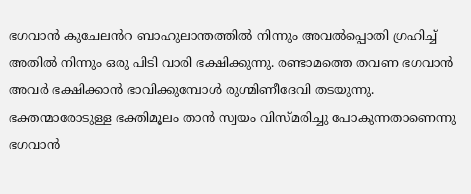ഭഗവാൻ കുചേലൻറ ബാഹുലാന്തത്തിൽ നിന്നും അവൽപ്പൊതി ഗ്രഹിച്ച് അതിൽ നിന്നും ഒരു പിടി വാരി ഭക്ഷിക്കുന്നു. രണ്ടാമത്തെ തവണ ഭഗവാൻ അവർ ഭക്ഷിക്കാൻ ഭാവിക്കുമ്പോൾ രുഗ്മിണീദേവി തടയുന്നു. ഭക്തന്മാരോടുള്ള ഭക്തിമൂലം താൻ സ്വയം വിസ്മരിച്ചു പോകുന്നതാണെന്നു ഭഗവാൻ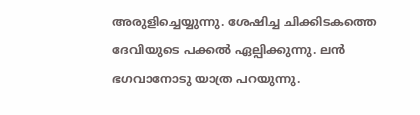അരുളിച്ചെയ്യുന്നു. ശേഷിച്ച ചിക്കിടകത്തെ ദേവിയുടെ പക്കൽ ഏല്പിക്കുന്നു. ലൻ ഭഗവാനോടു യാത്ര പറയുന്നു.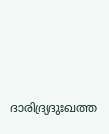ദാരിദ്ര്യദുഃഖത്ത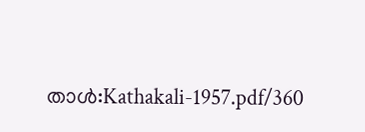താൾ:Kathakali-1957.pdf/360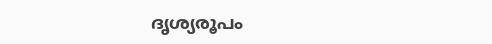ദൃശ്യരൂപം